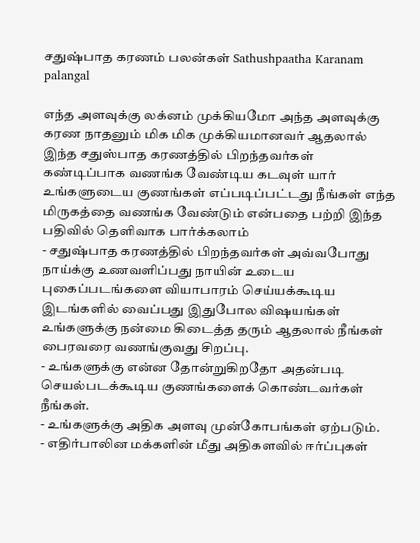சதுஷ்பாத கரணம் பலன்கள் Sathushpaatha Karanam palangal

எந்த அளவுக்கு லக்னம் முக்கியமோ அந்த அளவுக்கு கரண நாதனும் மிக மிக முக்கியமானவர் ஆதலால் இந்த சதுஸ்பாத கரணத்தில் பிறந்தவர்கள் கண்டிப்பாக வணங்க வேண்டிய கடவுள் யார் உங்களுடைய குணங்கள் எப்படிப்பட்டது நீங்கள் எந்த மிருகத்தை வணங்க வேண்டும் என்பதை பற்றி இந்த பதிவில் தெளிவாக பார்க்கலாம்
- சதுஷ்பாத கரணத்தில் பிறந்தவர்கள் அவ்வபோது நாய்க்கு உணவளிப்பது நாயின் உடைய புகைப்படங்களை வியாபாரம் செய்யக்கூடிய இடங்களில் வைப்பது இதுபோல விஷயங்கள் உங்களுக்கு நன்மை கிடைத்த தரும் ஆதலால் நீங்கள் பைரவரை வணங்குவது சிறப்பு.
- உங்களுக்கு என்ன தோன்றுகிறதோ அதன்படி செயல்படக்கூடிய குணங்களைக் கொண்டவர்கள் நீங்கள்.
- உங்களுக்கு அதிக அளவு முன்கோபங்கள் ஏற்படும்.
- எதிர்பாலின மக்களின் மீது அதிகளவில் ஈர்ப்புகள்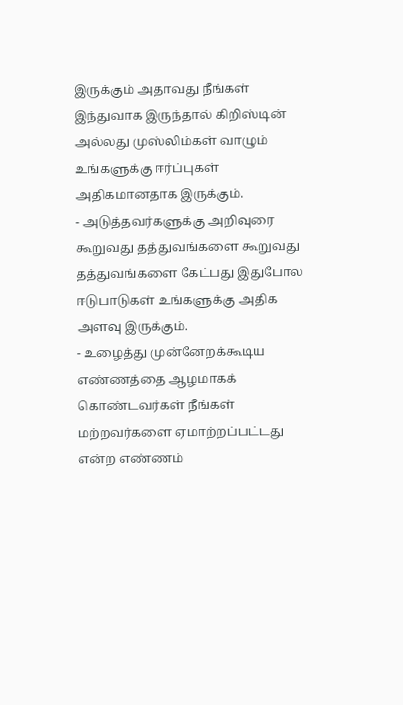இருக்கும் அதாவது நீங்கள் இந்துவாக இருந்தால் கிறிஸ்டின் அல்லது முஸ்லிம்கள் வாழும் உங்களுக்கு ஈர்ப்புகள் அதிகமானதாக இருக்கும்.
- அடுத்தவர்களுக்கு அறிவுரை கூறுவது தத்துவங்களை கூறுவது தத்துவங்களை கேட்பது இதுபோல ஈடுபாடுகள் உங்களுக்கு அதிக அளவு இருக்கும்.
- உழைத்து முன்னேறக்கூடிய எண்ணத்தை ஆழமாகக் கொண்டவர்கள் நீங்கள் மற்றவர்களை ஏமாற்றப்பட்டது என்ற எண்ணம்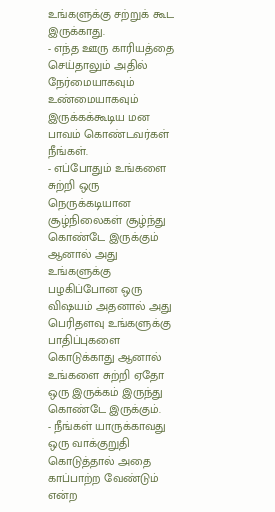உங்களுக்கு சற்றுக் கூட இருக்காது.
- எந்த ஊரு காரியத்தை செய்தாலும் அதில் நேர்மையாகவும் உண்மையாகவும் இருக்கக்கூடிய மன பாவம் கொண்டவர்கள் நீங்கள்.
- எப்போதும் உங்களை சுற்றி ஒரு நெருக்கடியான சூழ்நிலைகள் சூழ்ந்து கொண்டே இருக்கும் ஆனால் அது உங்களுக்கு பழகிப்போன ஒரு விஷயம் அதனால் அது பெரிதளவு உங்களுக்கு பாதிப்புகளை கொடுக்காது ஆனால் உங்களை சுற்றி ஏதோ ஒரு இருக்கம் இருந்து கொண்டே இருக்கும்.
- நீங்கள் யாருக்காவது ஒரு வாக்குறுதி கொடுத்தால் அதை காப்பாற்ற வேண்டும் என்ற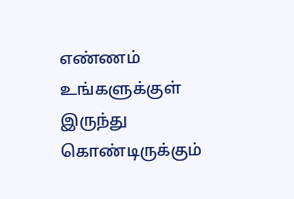எண்ணம் உங்களுக்குள் இருந்து கொண்டிருக்கும்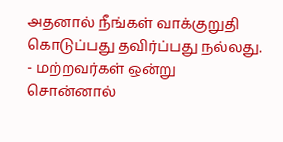அதனால் நீங்கள் வாக்குறுதி கொடுப்பது தவிர்ப்பது நல்லது.
- மற்றவர்கள் ஒன்று சொன்னால்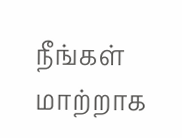நீங்கள் மாற்றாக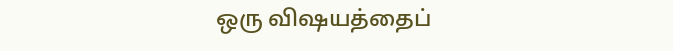ஒரு விஷயத்தைப்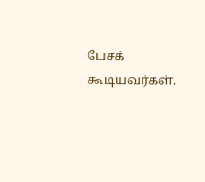பேசக் கூடியவர்கள்.